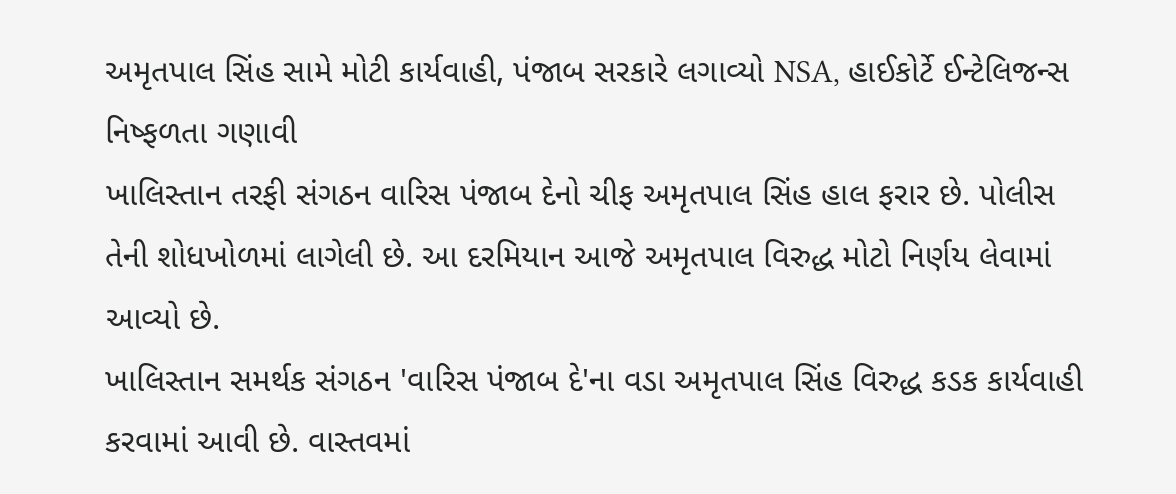અમૃતપાલ સિંહ સામે મોટી કાર્યવાહી, પંજાબ સરકારે લગાવ્યો NSA, હાઈકોર્ટે ઈન્ટેલિજન્સ નિષ્ફળતા ગણાવી
ખાલિસ્તાન તરફી સંગઠન વારિસ પંજાબ દેનો ચીફ અમૃતપાલ સિંહ હાલ ફરાર છે. પોલીસ તેની શોધખોળમાં લાગેલી છે. આ દરમિયાન આજે અમૃતપાલ વિરુદ્ધ મોટો નિર્ણય લેવામાં આવ્યો છે.
ખાલિસ્તાન સમર્થક સંગઠન 'વારિસ પંજાબ દે'ના વડા અમૃતપાલ સિંહ વિરુદ્ધ કડક કાર્યવાહી કરવામાં આવી છે. વાસ્તવમાં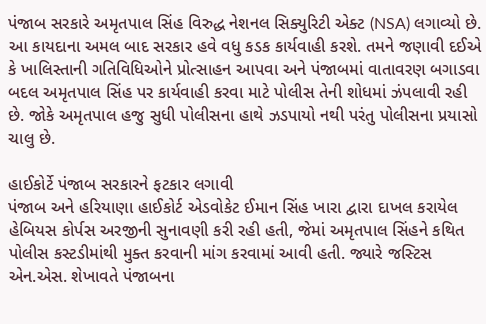પંજાબ સરકારે અમૃતપાલ સિંહ વિરુદ્ધ નેશનલ સિક્યુરિટી એક્ટ (NSA) લગાવ્યો છે. આ કાયદાના અમલ બાદ સરકાર હવે વધુ કડક કાર્યવાહી કરશે. તમને જણાવી દઈએ કે ખાલિસ્તાની ગતિવિધિઓને પ્રોત્સાહન આપવા અને પંજાબમાં વાતાવરણ બગાડવા બદલ અમૃતપાલ સિંહ પર કાર્યવાહી કરવા માટે પોલીસ તેની શોધમાં ઝંપલાવી રહી છે. જોકે અમૃતપાલ હજુ સુધી પોલીસના હાથે ઝડપાયો નથી પરંતુ પોલીસના પ્રયાસો ચાલુ છે.

હાઈકોર્ટે પંજાબ સરકારને ફટકાર લગાવી
પંજાબ અને હરિયાણા હાઈકોર્ટ એડવોકેટ ઈમાન સિંહ ખારા દ્વારા દાખલ કરાયેલ હેબિયસ કોર્પસ અરજીની સુનાવણી કરી રહી હતી, જેમાં અમૃતપાલ સિંહને કથિત પોલીસ કસ્ટડીમાંથી મુક્ત કરવાની માંગ કરવામાં આવી હતી. જ્યારે જસ્ટિસ એન.એસ. શેખાવતે પંજાબના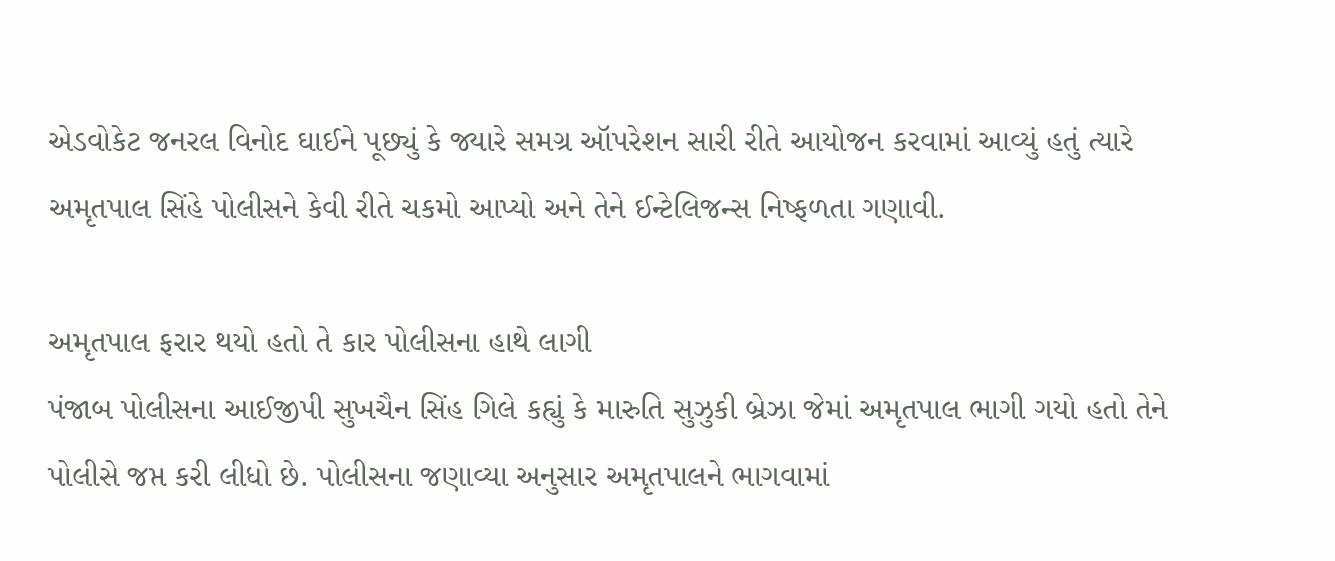એડવોકેટ જનરલ વિનોદ ઘાઈને પૂછ્યું કે જ્યારે સમગ્ર ઑપરેશન સારી રીતે આયોજન કરવામાં આવ્યું હતું ત્યારે અમૃતપાલ સિંહે પોલીસને કેવી રીતે ચકમો આપ્યો અને તેને ઈન્ટેલિજન્સ નિષ્ફળતા ગણાવી.

અમૃતપાલ ફરાર થયો હતો તે કાર પોલીસના હાથે લાગી
પંજાબ પોલીસના આઈજીપી સુખચૈન સિંહ ગિલે કહ્યું કે મારુતિ સુઝુકી બ્રેઝા જેમાં અમૃતપાલ ભાગી ગયો હતો તેને પોલીસે જપ્ત કરી લીધો છે. પોલીસના જણાવ્યા અનુસાર અમૃતપાલને ભાગવામાં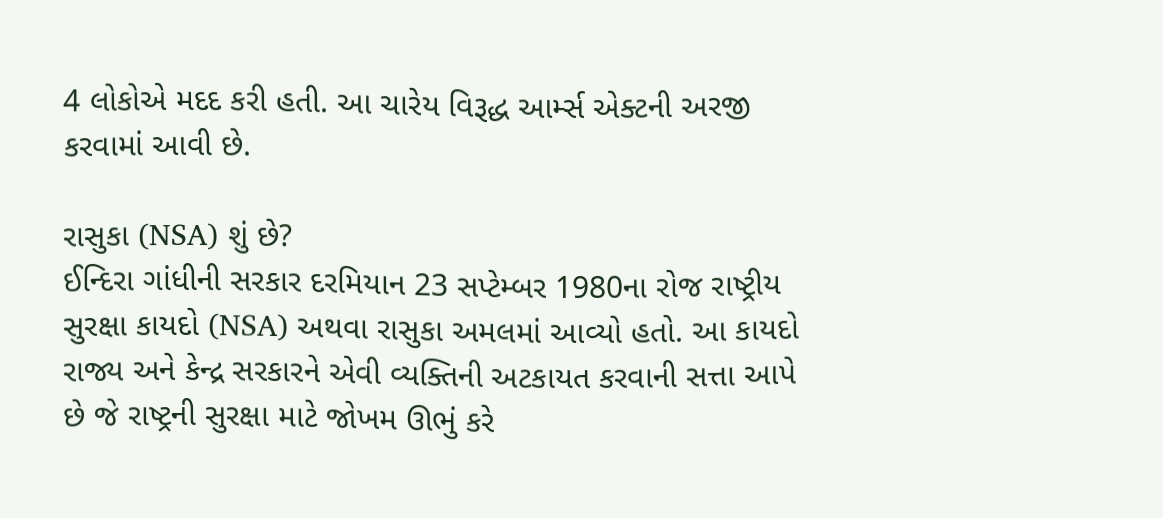4 લોકોએ મદદ કરી હતી. આ ચારેય વિરૂદ્ધ આર્મ્સ એક્ટની અરજી કરવામાં આવી છે.

રાસુકા (NSA) શું છે?
ઈન્દિરા ગાંધીની સરકાર દરમિયાન 23 સપ્ટેમ્બર 1980ના રોજ રાષ્ટ્રીય સુરક્ષા કાયદો (NSA) અથવા રાસુકા અમલમાં આવ્યો હતો. આ કાયદો રાજ્ય અને કેન્દ્ર સરકારને એવી વ્યક્તિની અટકાયત કરવાની સત્તા આપે છે જે રાષ્ટ્રની સુરક્ષા માટે જોખમ ઊભું કરે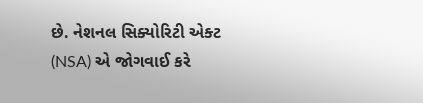છે. નેશનલ સિક્યોરિટી એક્ટ (NSA) એ જોગવાઈ કરે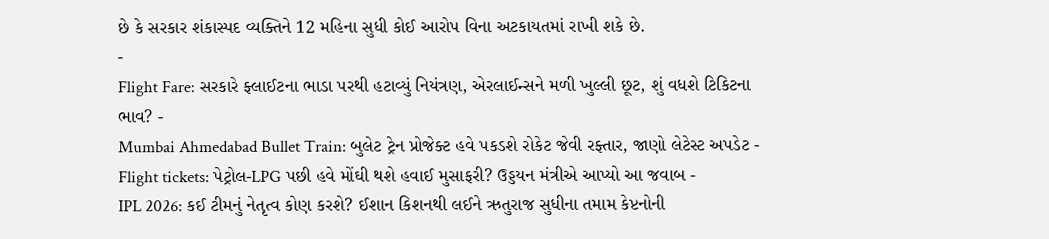છે કે સરકાર શંકાસ્પદ વ્યક્તિને 12 મહિના સુધી કોઈ આરોપ વિના અટકાયતમાં રાખી શકે છે.
-
Flight Fare: સરકારે ફ્લાઈટના ભાડા પરથી હટાવ્યું નિયંત્રણ, એરલાઈન્સને મળી ખુલ્લી છૂટ, શું વધશે ટિકિટના ભાવ? -
Mumbai Ahmedabad Bullet Train: બુલેટ ટ્રેન પ્રોજેક્ટ હવે પકડશે રોકેટ જેવી રફ્તાર, જાણો લેટેસ્ટ અપડેટ -
Flight tickets: પેટ્રોલ-LPG પછી હવે મોંઘી થશે હવાઈ મુસાફરી? ઉડ્ડયન મંત્રીએ આપ્યો આ જવાબ -
IPL 2026: કઈ ટીમનું નેતૃત્વ કોણ કરશે? ઈશાન કિશનથી લઈને ઋતુરાજ સુધીના તમામ કેપ્ટનોની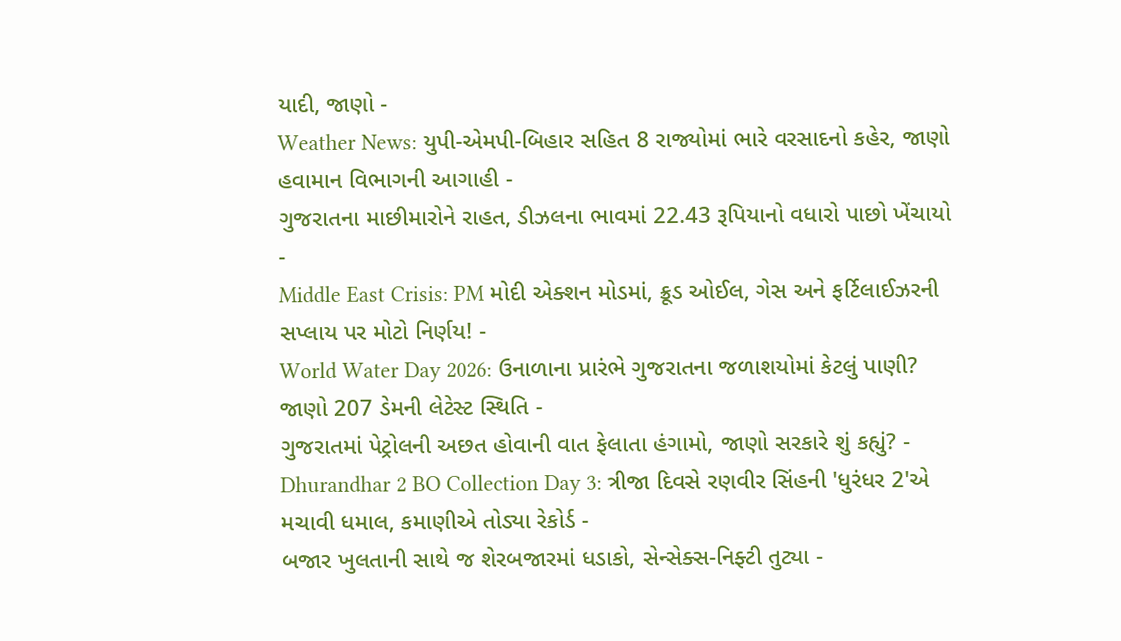યાદી, જાણો -
Weather News: યુપી-એમપી-બિહાર સહિત 8 રાજ્યોમાં ભારે વરસાદનો કહેર, જાણો હવામાન વિભાગની આગાહી -
ગુજરાતના માછીમારોને રાહત, ડીઝલના ભાવમાં 22.43 રૂપિયાનો વધારો પાછો ખેંચાયો -
Middle East Crisis: PM મોદી એક્શન મોડમાં, ક્રૂડ ઓઈલ, ગેસ અને ફર્ટિલાઈઝરની સપ્લાય પર મોટો નિર્ણય! -
World Water Day 2026: ઉનાળાના પ્રારંભે ગુજરાતના જળાશયોમાં કેટલું પાણી? જાણો 207 ડેમની લેટેસ્ટ સ્થિતિ -
ગુજરાતમાં પેટ્રોલની અછત હોવાની વાત ફેલાતા હંગામો, જાણો સરકારે શું કહ્યું? -
Dhurandhar 2 BO Collection Day 3: ત્રીજા દિવસે રણવીર સિંહની 'ધુરંધર 2'એ મચાવી ધમાલ, કમાણીએ તોડ્યા રેકોર્ડ -
બજાર ખુલતાની સાથે જ શેરબજારમાં ધડાકો, સેન્સેક્સ-નિફ્ટી તુટ્યા -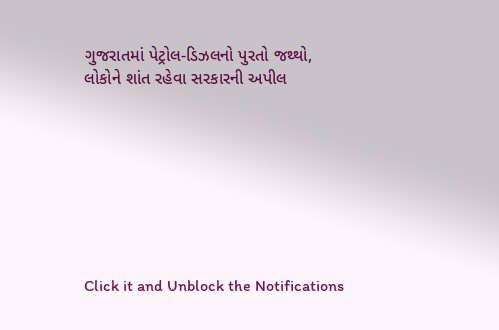ગુજરાતમાં પેટ્રોલ-ડિઝલનો પુરતો જથ્થો, લોકોને શાંત રહેવા સરકારની અપીલ








Click it and Unblock the Notifications